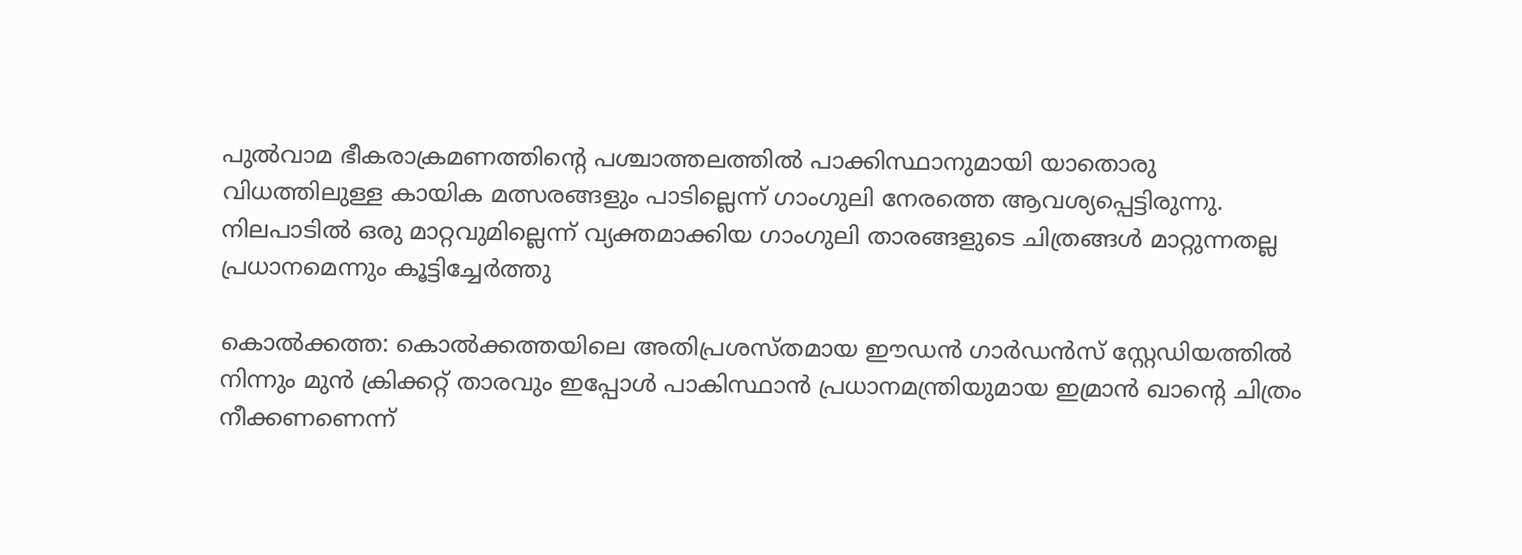പുല്‍വാമ ഭീകരാക്രമണത്തിന്‍റെ പശ്ചാത്തലത്തില്‍ പാക്കിസ്ഥാനുമായി യാതൊരു വിധത്തിലുള്ള കായിക മത്സരങ്ങളും പാടില്ലെന്ന് ഗാംഗുലി നേരത്തെ ആവശ്യപ്പെട്ടിരുന്നു. നിലപാടില്‍ ഒരു മാറ്റവുമില്ലെന്ന് വ്യക്തമാക്കിയ ഗാംഗുലി താരങ്ങളുടെ ചിത്രങ്ങള്‍ മാറ്റുന്നതല്ല പ്രധാനമെന്നും കൂട്ടിച്ചേര്‍ത്തു

കൊല്‍ക്കത്ത: കൊല്‍ക്കത്തയിലെ അതിപ്രശസ്തമായ ഈഡന്‍ ഗാര്‍ഡന്‍സ് സ്റ്റേഡിയത്തില്‍ നിന്നും മുന്‍ ക്രിക്കറ്റ് താരവും ഇപ്പോള്‍ പാകിസ്ഥാന്‍ പ്രധാനമന്ത്രിയുമായ ഇമ്രാന്‍ ഖാന്‍റെ ചിത്രം നീക്കണണെന്ന്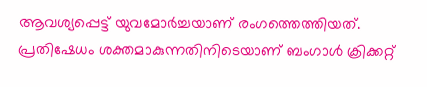ആവശ്യപ്പെട്ട് യുവമോര്‍ച്ചയാണ് രംഗത്തെത്തിയത്. പ്രതിഷേധം ശക്തമാകുന്നതിനിടെയാണ് ബംഗാള്‍ ക്രിക്കറ്റ്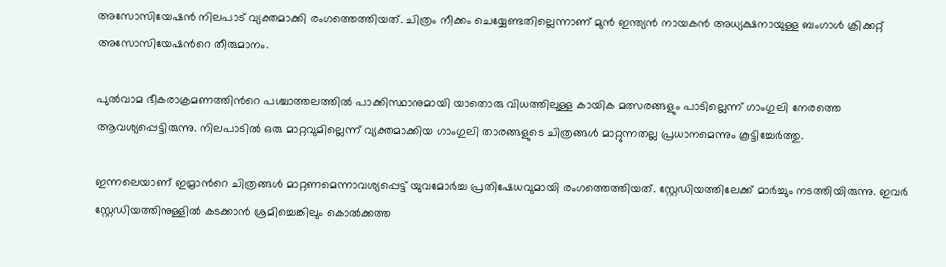അസോസിയേഷന്‍ നിലപാട് വ്യക്തമാക്കി രംഗത്തെത്തിയത്. ചിത്രം നീക്കം ചെയ്യേണ്ടതില്ലെന്നാണ് മുന്‍ ഇന്ത്യന്‍ നായകന്‍ അധ്യക്ഷനായുള്ള ബംഗാള്‍ ക്രിക്കറ്റ് അസോസിയേഷന്‍റെ തീരുമാനം.

പുല്‍വാമ ഭീകരാക്രമണത്തിന്‍റെ പശ്ചാത്തലത്തില്‍ പാക്കിസ്ഥാനുമായി യാതൊരു വിധത്തിലുള്ള കായിക മത്സരങ്ങളും പാടില്ലെന്ന് ഗാംഗുലി നേരത്തെ ആവശ്യപ്പെട്ടിരുന്നു. നിലപാടില്‍ ഒരു മാറ്റവുമില്ലെന്ന് വ്യക്തമാക്കിയ ഗാംഗുലി താരങ്ങളുടെ ചിത്രങ്ങള്‍ മാറ്റുന്നതല്ല പ്രധാനമെന്നും കൂട്ടിച്ചേര്‍ത്തു.

ഇന്നലെയാണ് ഇമ്രാന്‍റെ ചിത്രങ്ങള്‍ മാറ്റണമെന്നാവശ്യപ്പെട്ട് യുവമോര്‍ച്ച പ്രതിഷേധവുമായി രംഗത്തെത്തിയത്. സ്റ്റേഡിയത്തിലേക്ക് മാര്‍ച്ചും നടത്തിയിരുന്നു. ഇവര്‍ സ്റ്റേഡിയത്തിനുള്ളില്‍ കടക്കാന്‍ ശ്രമിച്ചെങ്കിലും കൊല്‍ക്കത്ത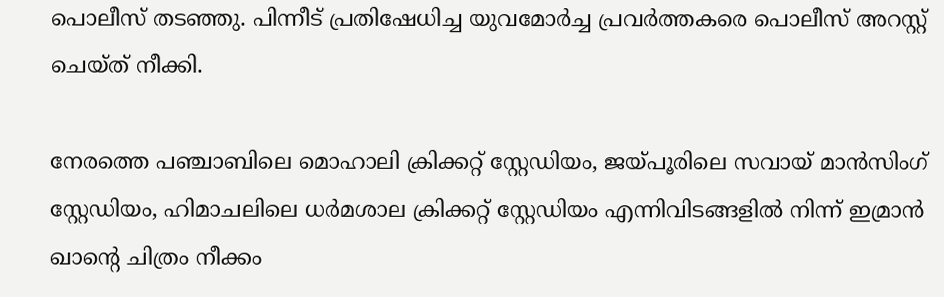പൊലീസ് തടഞ്ഞു. പിന്നീട് പ്രതിഷേധിച്ച യുവമോര്‍ച്ച പ്രവര്‍ത്തകരെ പൊലീസ് അറസ്റ്റ് ചെയ്ത് നീക്കി.

നേരത്തെ പഞ്ചാബിലെ മൊഹാലി ക്രിക്കറ്റ് സ്റ്റേഡിയം, ജയ്പൂരിലെ സവായ് മാന്‍സിംഗ് സ്റ്റേഡിയം, ഹിമാചലിലെ ധര്‍മശാല ക്രിക്കറ്റ് സ്റ്റേഡിയം എന്നിവിടങ്ങളില്‍ നിന്ന് ഇമ്രാന്‍ ഖാന്റെ ചിത്രം നീക്കം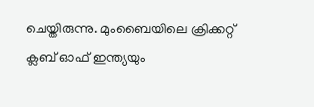ചെയ്തിരുന്നു. മുംബൈയിലെ ക്രിക്കറ്റ് ക്ലബ് ഓഫ് ഇന്ത്യയും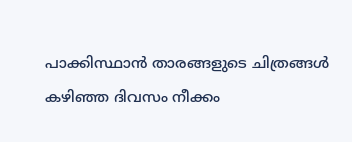പാക്കിസ്ഥാന്‍ താരങ്ങളുടെ ചിത്രങ്ങള്‍ കഴിഞ്ഞ ദിവസം നീക്കം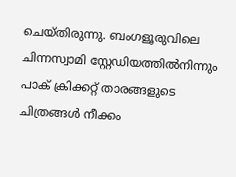ചെയ്തിരുന്നു. ബംഗളൂരുവിലെ ചിന്നസ്വാമി സ്റ്റേഡിയത്തിൽനിന്നും പാക് ക്രിക്കറ്റ് താരങ്ങളുടെ ചിത്രങ്ങള്‍ നീക്കം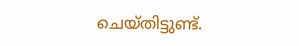ചെയ്തിട്ടുണ്ട്.